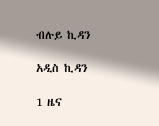ብሉይ ኪዳን

አዲስ ኪዳን

1 ዜና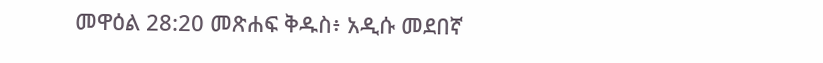መዋዕል 28:20 መጽሐፍ ቅዱስ፥ አዲሱ መደበኛ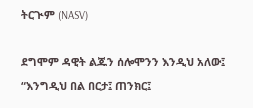ትርጒም (NASV)

ደግሞም ዳዊት ልጁን ሰሎሞንን እንዲህ አለው፤ “እንግዲህ በል በርታ፤ ጠንክር፤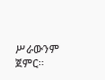ሥራውንም ጀምር።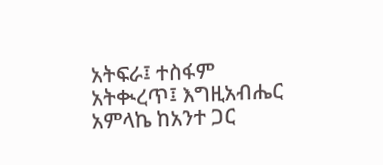አትፍራ፤ ተስፋም አትቊረጥ፤ እግዚአብሔር አምላኬ ከአንተ ጋር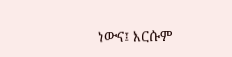ነውና፤ እርሱም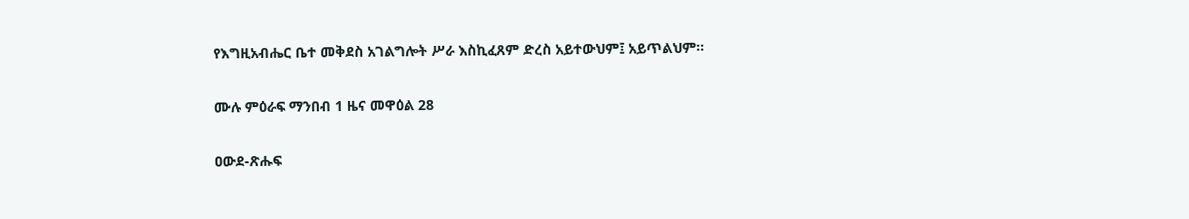የእግዚአብሔር ቤተ መቅደስ አገልግሎት ሥራ እስኪፈጸም ድረስ አይተውህም፤ አይጥልህም።

ሙሉ ምዕራፍ ማንበብ 1 ዜና መዋዕል 28

ዐውደ-ጽሑፍ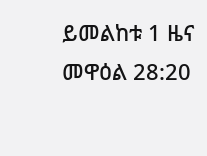ይመልከቱ 1 ዜና መዋዕል 28:20